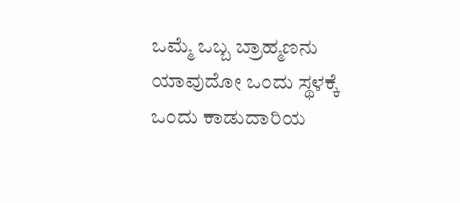ಒಮ್ಮೆ ಒಬ್ಬ ಬ್ರಾಹ್ಮಣನು ಯಾವುದೋ ಒಂದು ಸ್ಥಳಕ್ಕೆ ಒಂದು ಕಾಡುದಾರಿಯ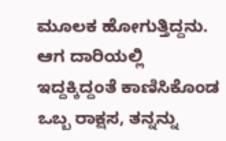ಮೂಲಕ ಹೋಗುತ್ತಿದ್ದನು. ಆಗ ದಾರಿಯಲ್ಲಿ ಇದ್ದಕ್ಕಿದ್ದಂತೆ ಕಾಣಿಸಿಕೊಂಡ ಒಬ್ಬ ರಾಕ್ಷಸ, ತನ್ನನ್ನು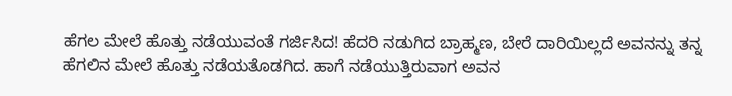ಹೆಗಲ ಮೇಲೆ ಹೊತ್ತು ನಡೆಯುವಂತೆ ಗರ್ಜಿಸಿದ! ಹೆದರಿ ನಡುಗಿದ ಬ್ರಾಹ್ಮಣ, ಬೇರೆ ದಾರಿಯಿಲ್ಲದೆ ಅವನನ್ನು ತನ್ನ ಹೆಗಲಿನ ಮೇಲೆ ಹೊತ್ತು ನಡೆಯತೊಡಗಿದ. ಹಾಗೆ ನಡೆಯುತ್ತಿರುವಾಗ ಅವನ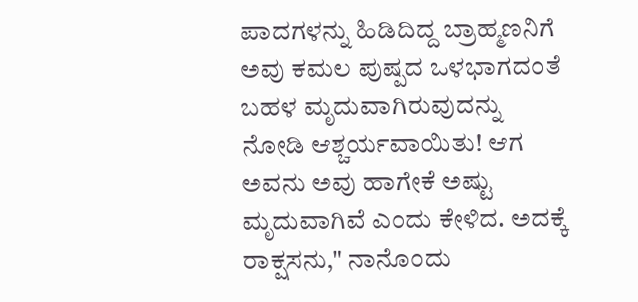ಪಾದಗಳನ್ನು ಹಿಡಿದಿದ್ದ ಬ್ರಾಹ್ಮಣನಿಗೆ ಅವು ಕಮಲ ಪುಷ್ಪದ ಒಳಭಾಗದಂತೆ ಬಹಳ ಮೃದುವಾಗಿರುವುದನ್ನು ನೋಡಿ ಆಶ್ಚರ್ಯವಾಯಿತು! ಆಗ ಅವನು ಅವು ಹಾಗೇಕೆ ಅಷ್ಟು ಮೃದುವಾಗಿವೆ ಎಂದು ಕೇಳಿದ. ಅದಕ್ಕೆ ರಾಕ್ಷಸನು," ನಾನೊಂದು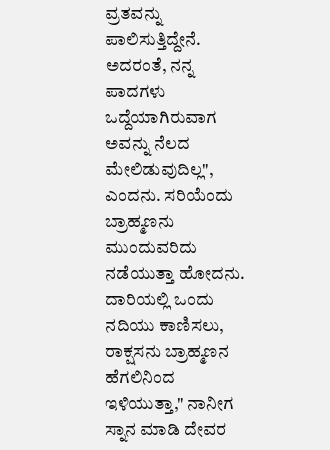ವ್ರತವನ್ನು ಪಾಲಿಸುತ್ತಿದ್ದೇನೆ. ಅದರಂತೆ, ನನ್ನ ಪಾದಗಳು ಒದ್ದೆಯಾಗಿರುವಾಗ ಅವನ್ನು ನೆಲದ ಮೇಲಿಡುವುದಿಲ್ಲ", ಎಂದನು. ಸರಿಯೆಂದು ಬ್ರಾಹ್ಮಣನು ಮುಂದುವರಿದು ನಡೆಯುತ್ತಾ ಹೋದನು.
ದಾರಿಯಲ್ಲಿ ಒಂದು ನದಿಯು ಕಾಣಿಸಲು, ರಾಕ್ಷಸನು ಬ್ರಾಹ್ಮಣನ ಹೆಗಲಿನಿಂದ ಇಳಿಯುತ್ತಾ," ನಾನೀಗ ಸ್ನಾನ ಮಾಡಿ ದೇವರ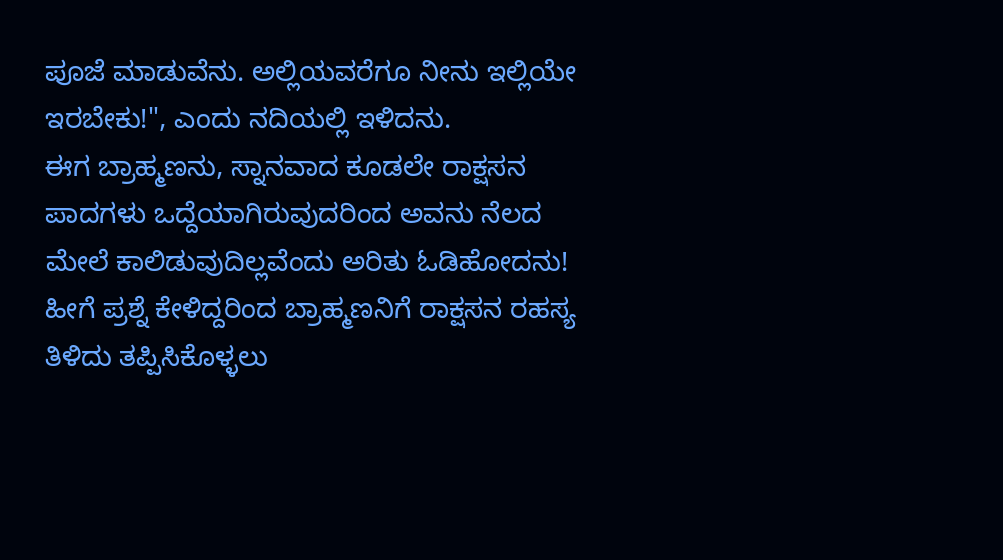ಪೂಜೆ ಮಾಡುವೆನು. ಅಲ್ಲಿಯವರೆಗೂ ನೀನು ಇಲ್ಲಿಯೇ ಇರಬೇಕು!", ಎಂದು ನದಿಯಲ್ಲಿ ಇಳಿದನು.
ಈಗ ಬ್ರಾಹ್ಮಣನು, ಸ್ನಾನವಾದ ಕೂಡಲೇ ರಾಕ್ಷಸನ ಪಾದಗಳು ಒದ್ದೆಯಾಗಿರುವುದರಿಂದ ಅವನು ನೆಲದ ಮೇಲೆ ಕಾಲಿಡುವುದಿಲ್ಲವೆಂದು ಅರಿತು ಓಡಿಹೋದನು!
ಹೀಗೆ ಪ್ರಶ್ನೆ ಕೇಳಿದ್ದರಿಂದ ಬ್ರಾಹ್ಮಣನಿಗೆ ರಾಕ್ಷಸನ ರಹಸ್ಯ ತಿಳಿದು ತಪ್ಪಿಸಿಕೊಳ್ಳಲು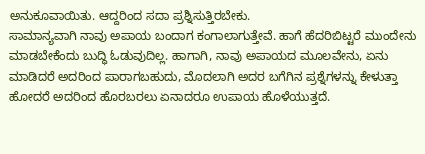ಅನುಕೂವಾಯಿತು. ಆದ್ದರಿಂದ ಸದಾ ಪ್ರಶ್ನಿಸುತ್ತಿರಬೇಕು.
ಸಾಮಾನ್ಯವಾಗಿ ನಾವು ಅಪಾಯ ಬಂದಾಗ ಕಂಗಾಲಾಗುತ್ತೇವೆ. ಹಾಗೆ ಹೆದರಿಬಿಟ್ಟರೆ ಮುಂದೇನು ಮಾಡಬೇಕೆಂದು ಬುದ್ಧಿ ಓಡುವುದಿಲ್ಲ. ಹಾಗಾಗಿ, ನಾವು ಅಪಾಯದ ಮೂಲವೇನು, ಏನು ಮಾಡಿದರೆ ಅದರಿಂದ ಪಾರಾಗಬಹುದು, ಮೊದಲಾಗಿ ಅದರ ಬಗೆಗಿನ ಪ್ರಶ್ನೆಗಳನ್ನು ಕೇಳುತ್ತಾ ಹೋದರೆ ಅದರಿಂದ ಹೊರಬರಲು ಏನಾದರೂ ಉಪಾಯ ಹೊಳೆಯುತ್ತದೆ.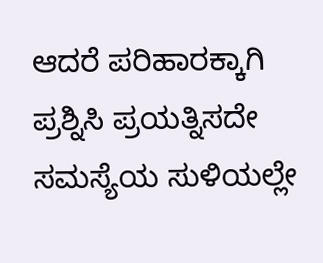ಆದರೆ ಪರಿಹಾರಕ್ಕಾಗಿ ಪ್ರಶ್ನಿಸಿ ಪ್ರಯತ್ನಿಸದೇ ಸಮಸ್ಯೆಯ ಸುಳಿಯಲ್ಲೇ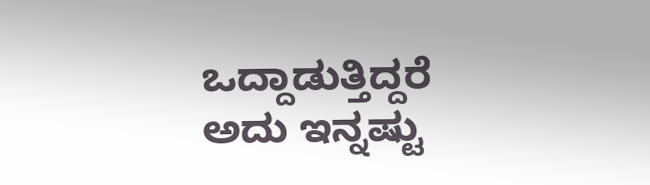ಒದ್ದಾಡುತ್ತಿದ್ದರೆ ಅದು ಇನ್ನಷ್ಟು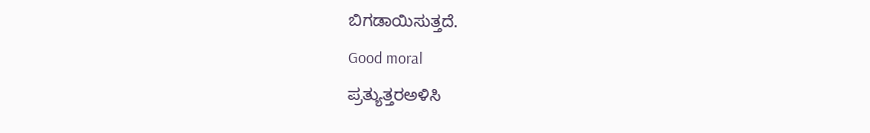ಬಿಗಡಾಯಿಸುತ್ತದೆ.
Good moral
ಪ್ರತ್ಯುತ್ತರಅಳಿಸಿ